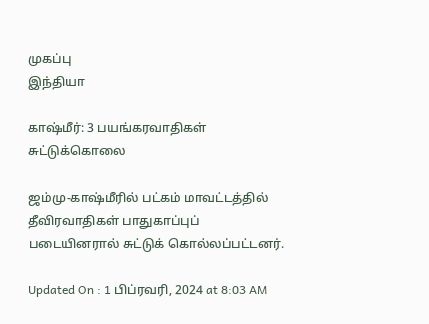முகப்பு
இந்தியா

காஷ்மீர்: 3 பயங்கரவாதிகள் சுட்டுக்கொலை

ஜம்மு-காஷ்மீரில் பட்கம் மாவட்டத்தில் தீவிரவாதிகள் பாதுகாப்புப் படையினரால் சுட்டுக் கொல்லப்பட்டனர்.

Updated On : 1 பிப்ரவரி, 2024 at 8:03 AM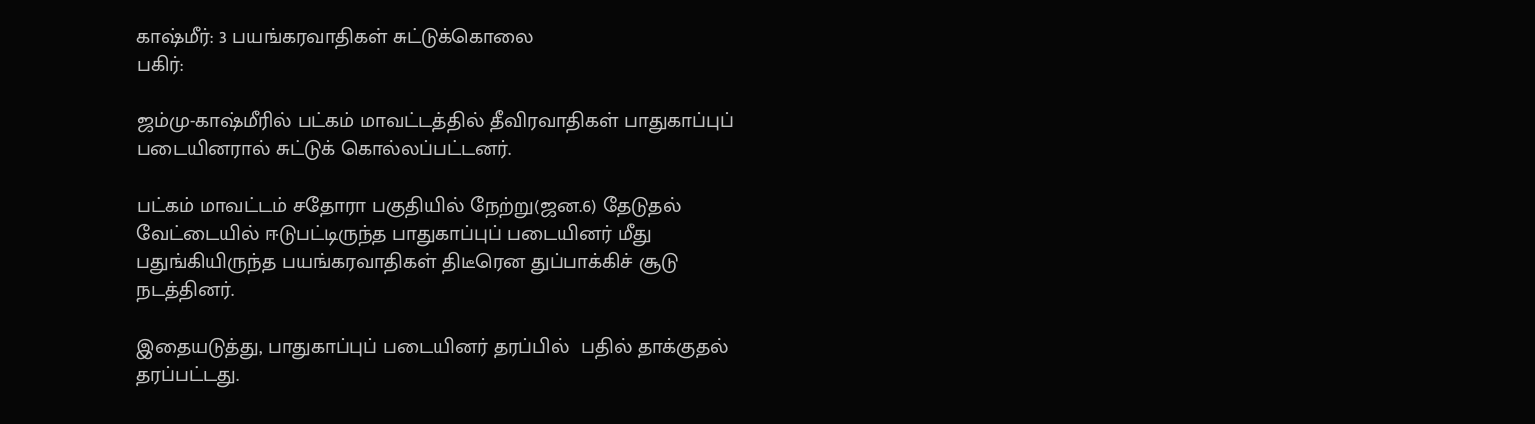காஷ்மீர்: 3 பயங்கரவாதிகள் சுட்டுக்கொலை
பகிர்:

ஜம்மு-காஷ்மீரில் பட்கம் மாவட்டத்தில் தீவிரவாதிகள் பாதுகாப்புப் படையினரால் சுட்டுக் கொல்லப்பட்டனர்.

பட்கம் மாவட்டம் சதோரா பகுதியில் நேற்று(ஜன.6) தேடுதல் வேட்டையில் ஈடுபட்டிருந்த பாதுகாப்புப் படையினர் மீது பதுங்கியிருந்த பயங்கரவாதிகள் திடீரென துப்பாக்கிச் சூடு நடத்தினர்.

இதையடுத்து, பாதுகாப்புப் படையினர் தரப்பில்  பதில் தாக்குதல் தரப்பட்டது.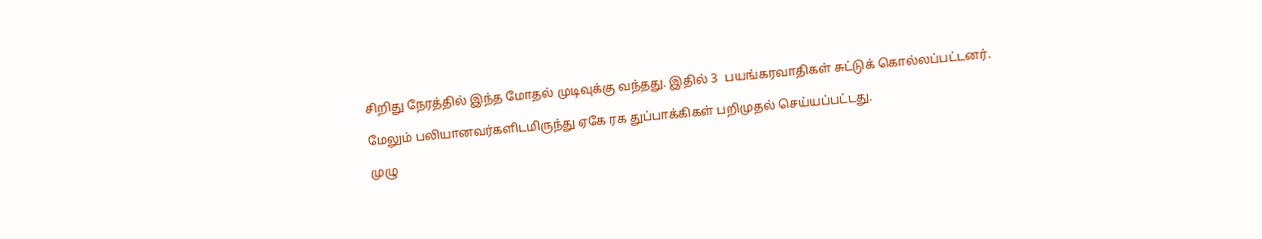சிறிது நேரத்தில் இந்த மோதல் முடிவுக்கு வந்தது. இதில் 3  பயங்கரவாதிகள் சுட்டுக் கொல்லப்பட்டனர்.

மேலும் பலியானவர்களிடமிருந்து ஏகே ரக துப்பாக்கிகள் பறிமுதல் செய்யப்பட்டது.

முழு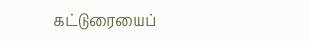கட்டுரையைப்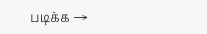படிக்க →